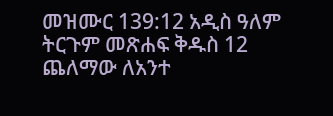መዝሙር 139:12 አዲስ ዓለም ትርጉም መጽሐፍ ቅዱስ 12 ጨለማው ለአንተ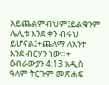አይጨልምብህም፤ይልቁንም ሌሊቱ እንደ ቀን ብሩህ ይሆናል፤+ጨለማ ለአንተ እንደ ብርሃን ነው።+ ዕብራውያን 4:13 አዲስ ዓለም ትርጉም መጽሐፍ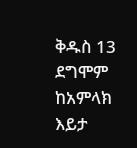ቅዱስ 13 ደግሞም ከአምላክ እይታ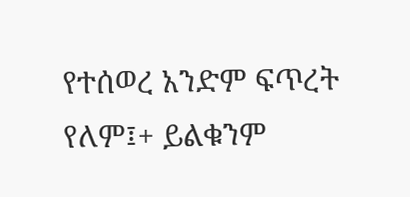የተሰወረ አንድም ፍጥረት የለም፤+ ይልቁንም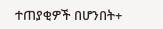ተጠያቂዎች በሆንበት+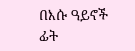በእሱ ዓይኖች ፊት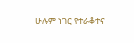ሁሉም ነገር የተራቆተና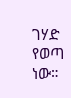ገሃድ የወጣ ነው።